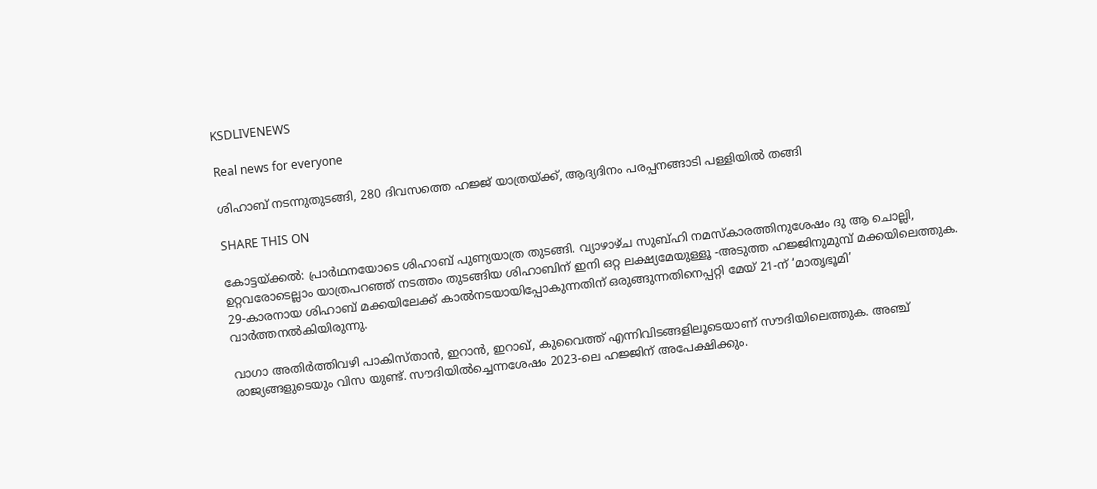KSDLIVENEWS

Real news for everyone

ശിഹാബ് നടന്നുതുടങ്ങി, 280 ദിവസത്തെ ഹജ്ജ് യാത്രയ്ക്ക്‌, ആദ്യദിനം പരപ്പനങ്ങാടി പള്ളിയില്‍ തങ്ങി

SHARE THIS ON

കോട്ടയ്ക്കല്‍: പ്രാര്‍ഥനയോടെ ശിഹാബ് പുണ്യയാത്ര തുടങ്ങി. വ്യാഴാഴ്ച സുബ്ഹി നമസ്‌കാരത്തിനുശേഷം ദു ആ ചൊല്ലി, ഉറ്റവരോടെല്ലാം യാത്രപറഞ്ഞ് നടത്തം തുടങ്ങിയ ശിഹാബിന് ഇനി ഒറ്റ ലക്ഷ്യമേയുള്ളൂ -അടുത്ത ഹജ്ജിനുമുമ്പ് മക്കയിലെത്തുക. 29-കാരനായ ശിഹാബ് മക്കയിലേക്ക് കാല്‍നടയായിപ്പോകുന്നതിന് ഒരുങ്ങുന്നതിനെപ്പറ്റി മേയ് 21-ന് ‘മാതൃഭൂമി’ വാര്‍ത്തനല്‍കിയിരുന്നു.

വാഗാ അതിര്‍ത്തിവഴി പാകിസ്താന്‍, ഇറാന്‍, ഇറാഖ്, കുവൈത്ത് എന്നിവിടങ്ങളിലൂടെയാണ് സൗദിയിലെത്തുക. അഞ്ച് രാജ്യങ്ങളുടെയും വിസ യുണ്ട്. സൗദിയില്‍ച്ചെന്നശേഷം 2023-ലെ ഹജ്ജിന് അപേക്ഷിക്കും.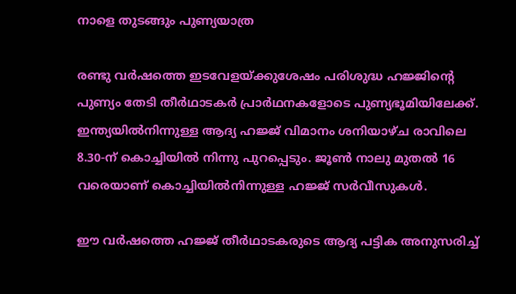നാളെ തുടങ്ങും പുണ്യയാത്ര

രണ്ടു വര്‍ഷത്തെ ഇടവേളയ്ക്കുശേഷം പരിശുദ്ധ ഹജ്ജിന്റെ പുണ്യം തേടി തീര്‍ഥാടകര്‍ പ്രാര്‍ഥനകളോടെ പുണ്യഭൂമിയിലേക്ക്. ഇന്ത്യയില്‍നിന്നുള്ള ആദ്യ ഹജ്ജ് വിമാനം ശനിയാഴ്ച രാവിലെ 8.30-ന് കൊച്ചിയില്‍ നിന്നു പുറപ്പെടും. ജൂണ്‍ നാലു മുതല്‍ 16 വരെയാണ് കൊച്ചിയില്‍നിന്നുള്ള ഹജ്ജ് സര്‍വീസുകള്‍.

ഈ വര്‍ഷത്തെ ഹജ്ജ് തീര്‍ഥാടകരുടെ ആദ്യ പട്ടിക അനുസരിച്ച്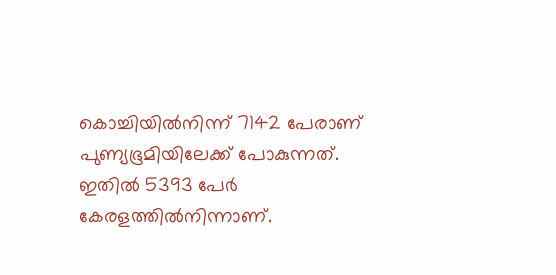കൊച്ചിയില്‍നിന്ന് 7142 പേരാണ് പുണ്യഭൂമിയിലേക്ക് പോകുന്നത്. ഇതില്‍ 5393 പേര്‍ കേരളത്തില്‍നിന്നാണ്.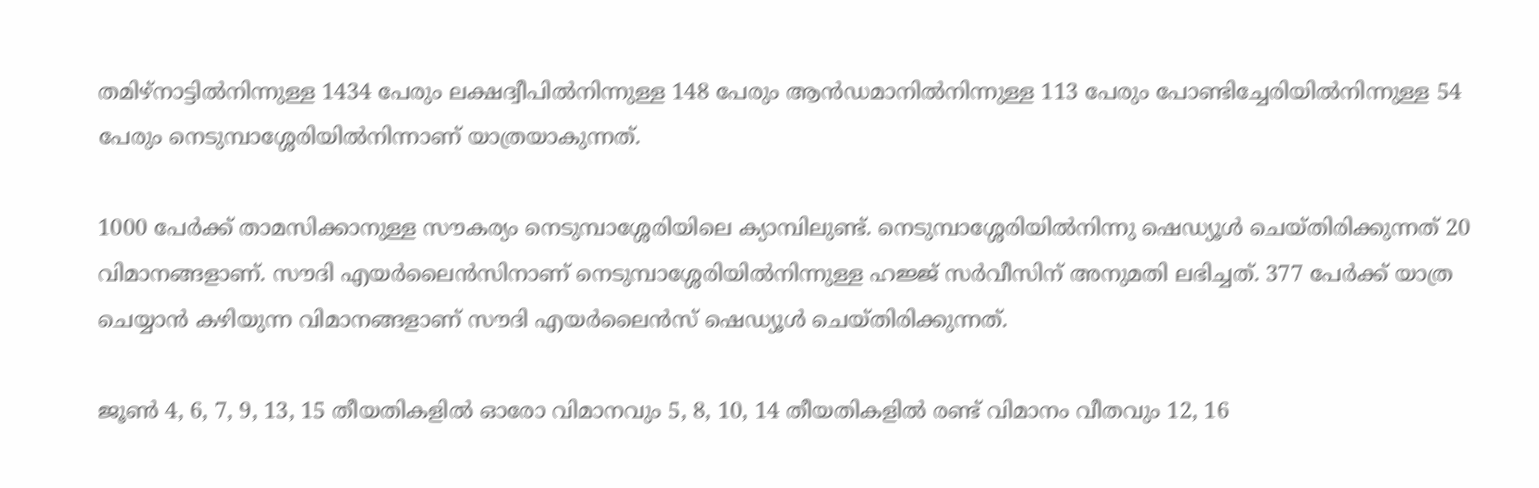തമിഴ്നാട്ടില്‍നിന്നുള്ള 1434 പേരും ലക്ഷദ്വീപില്‍നിന്നുള്ള 148 പേരും ആന്‍ഡമാനില്‍നിന്നുള്ള 113 പേരും പോണ്ടിച്ചേരിയില്‍നിന്നുള്ള 54 പേരും നെടുമ്പാശ്ശേരിയില്‍നിന്നാണ് യാത്രയാകുന്നത്.

1000 പേര്‍ക്ക് താമസിക്കാനുള്ള സൗകര്യം നെടുമ്പാശ്ശേരിയിലെ ക്യാമ്പിലുണ്ട്. നെടുമ്പാശ്ശേരിയില്‍നിന്നു ഷെഡ്യൂള്‍ ചെയ്തിരിക്കുന്നത് 20 വിമാനങ്ങളാണ്. സൗദി എയര്‍ലൈന്‍സിനാണ് നെടുമ്പാശ്ശേരിയില്‍നിന്നുള്ള ഹജ്ജ് സര്‍വീസിന് അനുമതി ലഭിച്ചത്. 377 പേര്‍ക്ക് യാത്ര ചെയ്യാന്‍ കഴിയുന്ന വിമാനങ്ങളാണ് സൗദി എയര്‍ലൈന്‍സ് ഷെഡ്യൂള്‍ ചെയ്തിരിക്കുന്നത്.

ജൂണ്‍ 4, 6, 7, 9, 13, 15 തീയതികളില്‍ ഓരോ വിമാനവും 5, 8, 10, 14 തീയതികളില്‍ രണ്ട് വിമാനം വീതവും 12, 16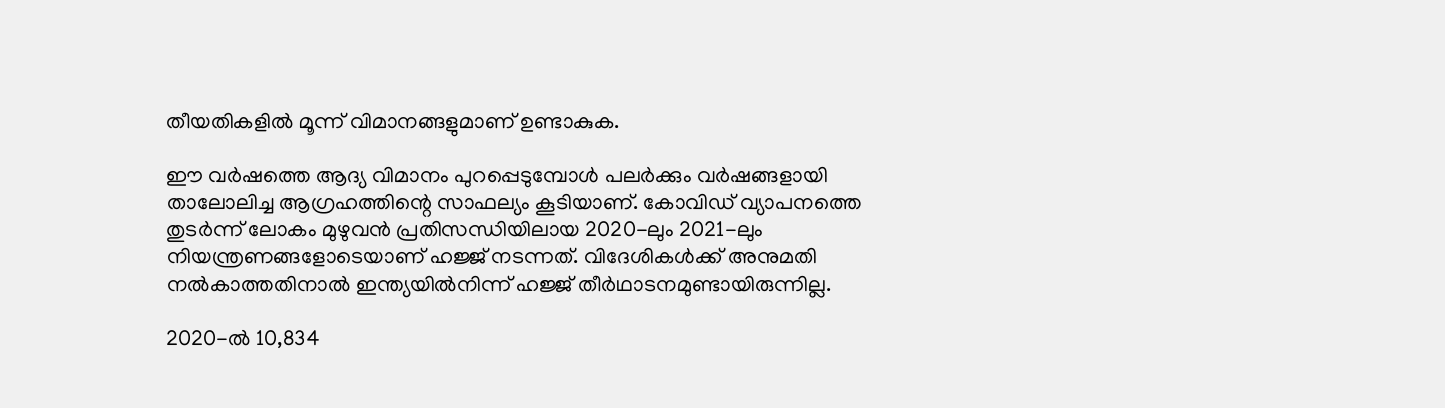തീയതികളില്‍ മൂന്ന് വിമാനങ്ങളുമാണ് ഉണ്ടാകുക.

ഈ വര്‍ഷത്തെ ആദ്യ വിമാനം പുറപ്പെടുമ്പോള്‍ പലര്‍ക്കും വര്‍ഷങ്ങളായി താലോലിച്ച ആഗ്രഹത്തിന്റെ സാഫല്യം കൂടിയാണ്. കോവിഡ് വ്യാപനത്തെ തുടര്‍ന്ന് ലോകം മുഴുവന്‍ പ്രതിസന്ധിയിലായ 2020-ലും 2021-ലും നിയന്ത്രണങ്ങളോടെയാണ് ഹജ്ജ് നടന്നത്. വിദേശികള്‍ക്ക് അനുമതി നല്‍കാത്തതിനാല്‍ ഇന്ത്യയില്‍നിന്ന് ഹജ്ജ് തീര്‍ഥാടനമുണ്ടായിരുന്നില്ല.

2020-ല്‍ 10,834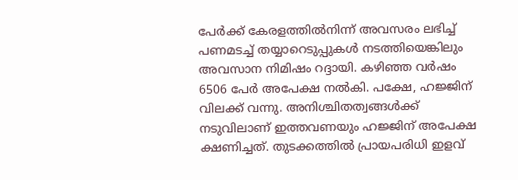പേര്‍ക്ക് കേരളത്തില്‍നിന്ന് അവസരം ലഭിച്ച് പണമടച്ച് തയ്യാറെടുപ്പുകള്‍ നടത്തിയെങ്കിലും അവസാന നിമിഷം റദ്ദായി. കഴിഞ്ഞ വര്‍ഷം 6506 പേര്‍ അപേക്ഷ നല്‍കി. പക്ഷേ, ഹജ്ജിന് വിലക്ക് വന്നു. അനിശ്ചിതത്വങ്ങള്‍ക്ക് നടുവിലാണ് ഇത്തവണയും ഹജ്ജിന് അപേക്ഷ ക്ഷണിച്ചത്. തുടക്കത്തില്‍ പ്രായപരിധി ഇളവ്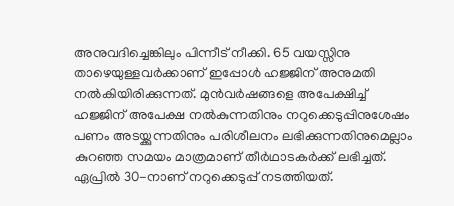അനുവദിച്ചെങ്കിലും പിന്നീട് നീക്കി. 65 വയസ്സിനു താഴെയുള്ളവര്‍ക്കാണ് ഇപ്പോള്‍ ഹജ്ജിന് അനുമതി നല്‍കിയിരിക്കുന്നത്. മുന്‍വര്‍ഷങ്ങളെ അപേക്ഷിച്ച് ഹജ്ജിന് അപേക്ഷ നല്‍കുന്നതിനും നറുക്കെടുപ്പിനുശേഷം പണം അടയ്ക്കുന്നതിനും പരിശീലനം ലഭിക്കുന്നതിനുമെല്ലാം കുറഞ്ഞ സമയം മാത്രമാണ് തീര്‍ഥാടകര്‍ക്ക് ലഭിച്ചത്. ഏപ്രില്‍ 30-നാണ് നറുക്കെടുപ്പ് നടത്തിയത്.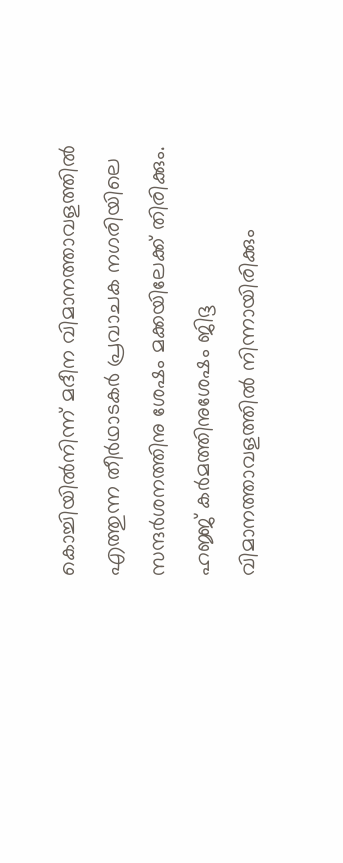കൊച്ചിയില്‍നിന്ന് മദീന വിമാനത്താവളത്തില്‍ എത്തുന്ന തീര്‍ഥാടകര്‍ പ്രവാചക നഗരിയിലെ സന്ദര്‍ശനത്തിനു ശേഷം മക്കയിലേക്ക് തിരിക്കും. ഹജ്ജ് കര്‍മത്തിനുശേഷം ജിദ്ദ വിമാനത്താവളത്തില്‍ നിന്നായിരിക്കും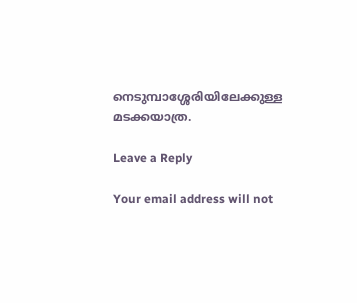നെടുമ്പാശ്ശേരിയിലേക്കുള്ള മടക്കയാത്ര.

Leave a Reply

Your email address will not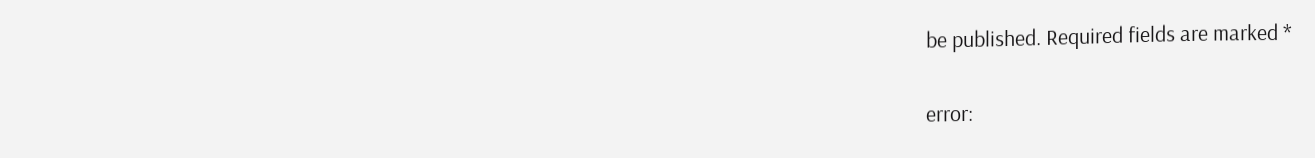be published. Required fields are marked *

error: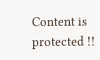Content is protected !!